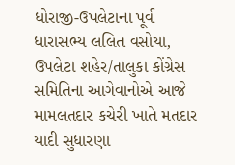ધોરાજી-ઉપલેટાના પૂર્વ ધારાસભ્ય લલિત વસોયા, ઉપલેટા શહેર/તાલુકા કોંગ્રેસ સમિતિના આગેવાનોએ આજે મામલતદાર કચેરી ખાતે મતદાર યાદી સુધારણા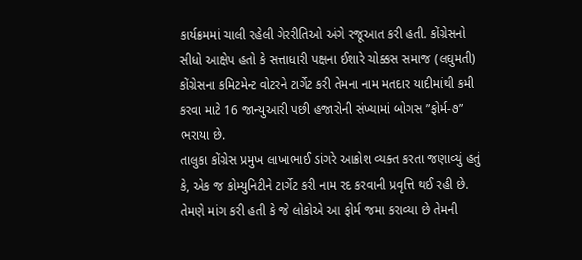કાર્યક્રમમાં ચાલી રહેલી ગેરરીતિઓ અંગે રજૂઆત કરી હતી. કોંગ્રેસનો સીધો આક્ષેપ હતો કે સત્તાધારી પક્ષના ઈશારે ચોક્કસ સમાજ (લઘુમતી) કોંગ્રેસના કમિટમેન્ટ વોટરને ટાર્ગેટ કરી તેમના નામ મતદાર યાદીમાંથી કમી કરવા માટે 16 જાન્યુઆરી પછી હજારોની સંખ્યામાં બોગસ ”ફોર્મ-૭” ભરાયા છે.
તાલુકા કોંગ્રેસ પ્રમુખ લાખાભાઈ ડાંગરે આક્રોશ વ્યક્ત કરતા જણાવ્યું હતું કે, એક જ કોમ્યુનિટીને ટાર્ગેટ કરી નામ રદ કરવાની પ્રવૃત્તિ થઈ રહી છે. તેમણે માંગ કરી હતી કે જે લોકોએ આ ફોર્મ જમા કરાવ્યા છે તેમની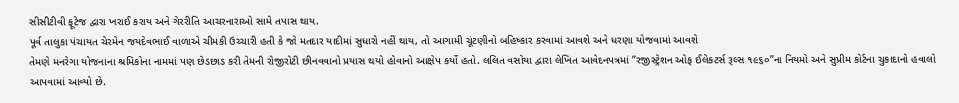સીસીટીવી ફૂટેજ દ્વારા ખરાઈ કરાય અને ગેરરીતિ આચરનારાઓ સામે તપાસ થાય.
પૂર્વ તાલુકા પંચાયત ચેરમેન જયદેવભાઈ વાળાએ ચીમકી ઉચ્ચારી હતી કે જો મતદાર યાદીમાં સુધારો નહીં થાય, તો આગામી ચૂંટણીનો બહિષ્કાર કરવામાં આવશે અને ધરણા યોજવામાં આવશે
તેમણે મનરેગા યોજનાના શ્રમિકોના નામમાં પણ છેડછાડ કરી તેમની રોજીરોટી છીનવવાનો પ્રયાસ થયો હોવાનો આક્ષેપ કર્યો હતો. લલિત વસોયા દ્વારા લેખિત આવેદનપત્રમાં ”રજીસ્ટ્રેશન ઓફ ઈલેકટર્સ રૂલ્સ ૧૯૬૦”ના નિયમો અને સુપ્રીમ કોર્ટના ચુકાદાનો હવાલો આપવામાં આવ્યો છે.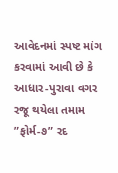આવેદનમાં સ્પષ્ટ માંગ કરવામાં આવી છે કે આધાર-પુરાવા વગર રજૂ થયેલા તમામ ”ફોર્મ-૭” રદ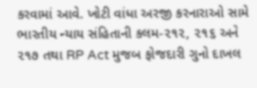કરવામાં આવે. ખોટી વાંધા અરજી કરનારાઓ સામે ભારતીય ન્યાય સંહિતાની કલમ-૨૧૨, ૨૧૬ અને ૨૧૭ તથા RP Act મુજબ ફોજદારી ગુનો દાખલ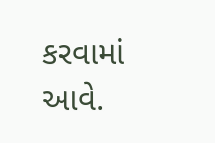કરવામાં આવે.